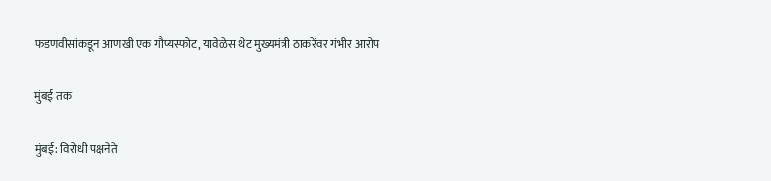फडणवीसांकडून आणखी एक गौप्यस्फोट, यावेळेस थेट मुख्यमंत्री ठाकरेंवर गंभीर आरोप

मुंबई तक

मुंबई: विरोधी पक्षनेते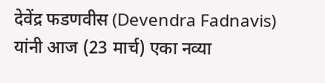देवेंद्र फडणवीस (Devendra Fadnavis) यांनी आज (23 मार्च) एका नव्या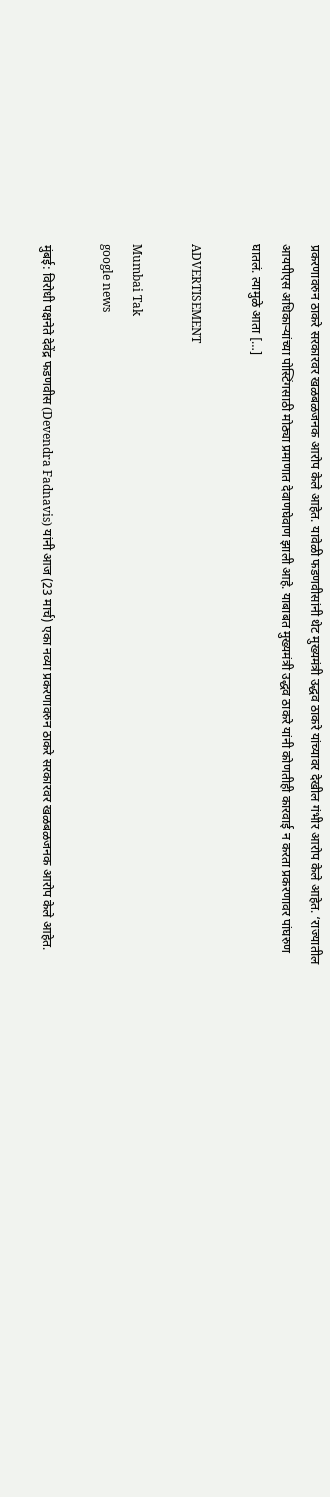प्रकरणावरुन ठाकरे सरकारवर खळबळजनक आरोप केले आहेत. यावेळी फडणवीसांनी थेट मुख्यमंत्री उद्धव ठाकरे यांच्यावर देखील गंभीर आरोप केले आहेत. ‘राज्यातील आयपीएस अधिकाऱ्यांच्या पोस्टिंगसाठी मोठ्या प्रमाणात देवाणघेवाण झाली आहे. याबाबत मुख्यमंत्री उद्धव ठाकरे यांनी कोणतीही कारवाई न करता प्रकरणावर पांघरुण घातलं. त्यामुळे आता […]

ADVERTISEMENT

Mumbai Tak
google news

मुंबई: विरोधी पक्षनेते देवेंद्र फडणवीस (Devendra Fadnavis) यांनी आज (23 मार्च) एका नव्या प्रकरणावरुन ठाकरे सरकारवर खळबळजनक आरोप केले आहेत.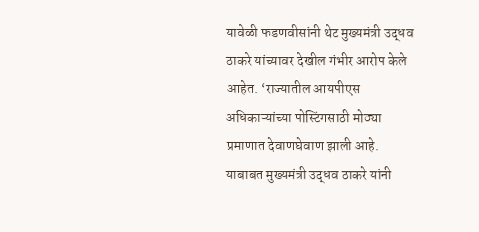यावेळी फडणवीसांनी थेट मुख्यमंत्री उद्धव ठाकरे यांच्यावर देखील गंभीर आरोप केले आहेत. ‘राज्यातील आयपीएस अधिकाऱ्यांच्या पोस्टिंगसाठी मोठ्या प्रमाणात देवाणघेवाण झाली आहे. याबाबत मुख्यमंत्री उद्धव ठाकरे यांनी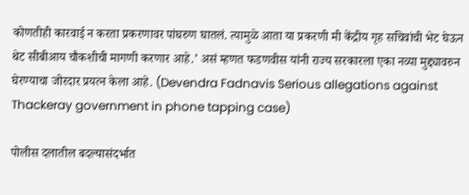कोणतीही कारवाई न करता प्रकरणावर पांघरुण घातलं. त्यामुळे आता या प्रकरणी मी केंद्रीय गृह सचिवांची भेट घेऊन थेट सीबीआय चौकशीची मागणी करणार आहे.’ असं म्हणत फडणवीस यांनी राज्य सरकारला एका नव्या मुद्द्यावरुन घेरण्याचा जोरदार प्रयत्न केला आहे. (Devendra Fadnavis Serious allegations against Thackeray government in phone tapping case)

पोलीस दलातील बदल्यासंदर्भात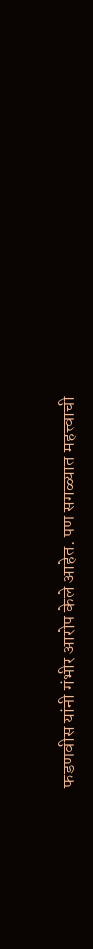फडणवीस यांनी गंभीर आरोप केले आहेत. पण सगळ्यात महत्त्वाची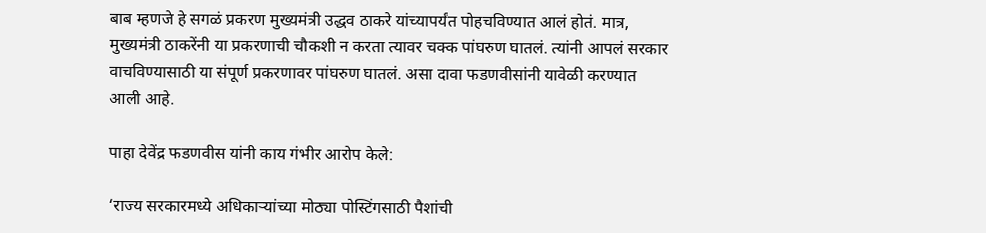बाब म्हणजे हे सगळं प्रकरण मुख्यमंत्री उद्धव ठाकरे यांच्यापर्यंत पोहचविण्यात आलं होतं. मात्र, मुख्यमंत्री ठाकरेंनी या प्रकरणाची चौकशी न करता त्यावर चक्क पांघरुण घातलं. त्यांनी आपलं सरकार वाचविण्यासाठी या संपूर्ण प्रकरणावर पांघरुण घातलं. असा दावा फडणवीसांनी यावेळी करण्यात आली आहे.

पाहा देवेंद्र फडणवीस यांनी काय गंभीर आरोप केले:

‘राज्य सरकारमध्ये अधिकाऱ्यांच्या मोठ्या पोस्टिंगसाठी पैशांची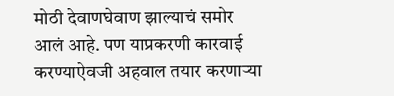मोठी देवाणघेवाण झाल्याचं समोर आलं आहे. पण याप्रकरणी कारवाई करण्याऐवजी अहवाल तयार करणाऱ्या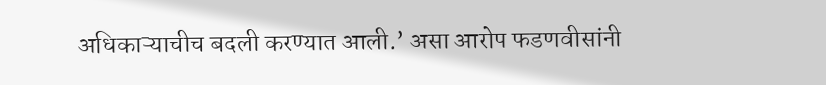अधिकाऱ्याचीच बदली करण्यात आली.’ असा आरोप फडणवीसांनी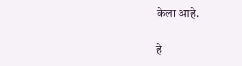केला आहे.

हे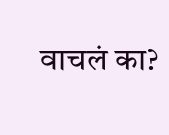वाचलं का?